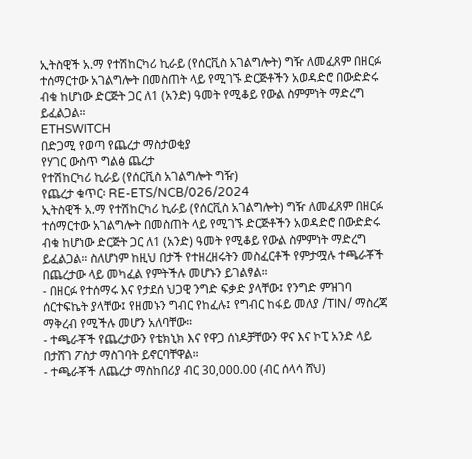ኢትስዊች አ.ማ የተሽከርካሪ ኪራይ (የሰርቪስ አገልግሎት) ግዥ ለመፈጸም በዘርፉ ተሰማርተው አገልግሎት በመስጠት ላይ የሚገኙ ድርጅቶችን አወዳድሮ በውድድሩ ብቁ ከሆነው ድርጅት ጋር ለ1 (አንድ) ዓመት የሚቆይ የውል ስምምነት ማድረግ ይፈልጋል።
ETHSWITCH
በድጋሚ የወጣ የጨረታ ማስታወቂያ
የሃገር ውስጥ ግልፅ ጨረታ
የተሽከርካሪ ኪራይ (የሰርቪስ አገልግሎት ግዥ)
የጨረታ ቁጥር፡ RE-ETS/NCB/026/2024
ኢትስዊች አ.ማ የተሽከርካሪ ኪራይ (የሰርቪስ አገልግሎት) ግዥ ለመፈጸም በዘርፉ ተሰማርተው አገልግሎት በመስጠት ላይ የሚገኙ ድርጅቶችን አወዳድሮ በውድድሩ ብቁ ከሆነው ድርጅት ጋር ለ1 (አንድ) ዓመት የሚቆይ የውል ስምምነት ማድረግ ይፈልጋል። ስለሆነም ከዚህ በታች የተዘረዘሩትን መስፈርቶች የምታሟሉ ተጫራቾች በጨረታው ላይ መካፈል የምትችሉ መሆኑን ይገልፃል።
- በዘርፉ የተሰማሩ እና የታደሰ ህጋዊ ንግድ ፍቃድ ያላቸው፤ የንግድ ምዝገባ ሰርተፍኬት ያላቸው፤ የዘመኑን ግብር የከፈሉ፤ የግብር ከፋይ መለያ /TIN/ ማስረጃ ማቅረብ የሚችሉ መሆን አለባቸው።
- ተጫራቾች የጨረታውን የቴክኒክ እና የዋጋ ሰነዶቻቸውን ዋና እና ኮፒ አንድ ላይ በታሸገ ፖስታ ማስገባት ይኖርባቸዋል።
- ተጫራቾች ለጨረታ ማስከበሪያ ብር 30,000.00 (ብር ሰላሳ ሸህ)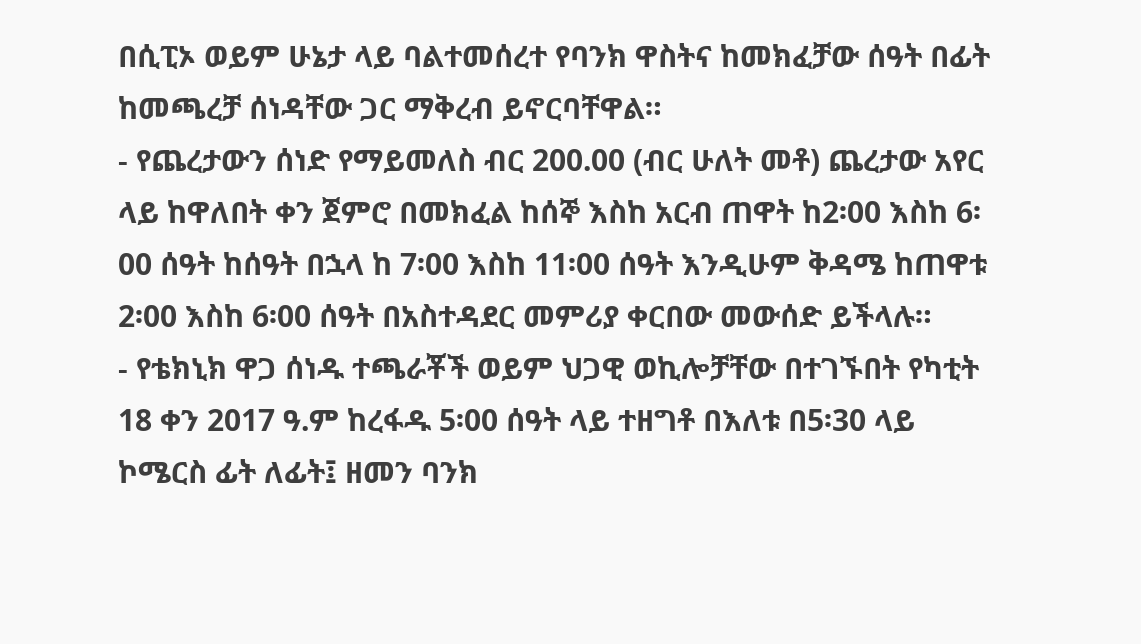በሲፒኦ ወይም ሁኔታ ላይ ባልተመሰረተ የባንክ ዋስትና ከመክፈቻው ሰዓት በፊት ከመጫረቻ ሰነዳቸው ጋር ማቅረብ ይኖርባቸዋል።
- የጨረታውን ሰነድ የማይመለስ ብር 200.00 (ብር ሁለት መቶ) ጨረታው አየር ላይ ከዋለበት ቀን ጀምሮ በመክፈል ከሰኞ እስከ አርብ ጠዋት ከ2፡00 እስከ 6፡00 ሰዓት ከሰዓት በኋላ ከ 7፡00 እስከ 11፡00 ሰዓት እንዲሁም ቅዳሜ ከጠዋቱ 2፡00 እስከ 6፡00 ሰዓት በአስተዳደር መምሪያ ቀርበው መውሰድ ይችላሉ።
- የቴክኒክ ዋጋ ሰነዱ ተጫራቾች ወይም ህጋዊ ወኪሎቻቸው በተገኙበት የካቲት 18 ቀን 2017 ዓ.ም ከረፋዱ 5፡00 ሰዓት ላይ ተዘግቶ በእለቱ በ5፡30 ላይ ኮሜርስ ፊት ለፊት፤ ዘመን ባንክ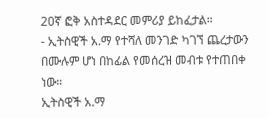20ኛ ፎቅ አስተዳደር መምሪያ ይከፈታል።
- ኢትስዊች አ.ማ የተሻለ መንገድ ካገኘ ጨረታውን በሙሉም ሆነ በከፊል የመሰረዝ መብቱ የተጠበቀ ነው።
ኢትስዊች አ.ማ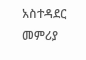አስተዳደር መምሪያ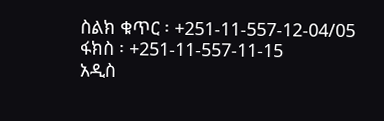ስልክ ቁጥር ፡ +251-11-557-12-04/05
ፋክስ ፡ +251-11-557-11-15
አዲስ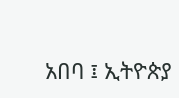አበባ ፤ ኢትዮጵያ